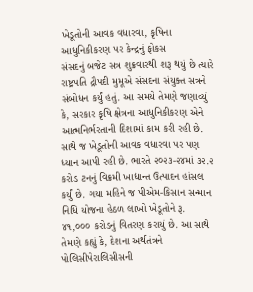ખેડૂતોની આવક વધારવા, કૃષિના આધુનિકીકરણ પર કેન્દ્રનું ફોકસ
સંસદનું બજેટ સત્ર શુક્રવારથી શરૂ થયું છે ત્યારે રાષ્ટ્રપતિ દ્રૌપદી મુમૂએ સંસદના સંયુક્ત સત્રને સંબોધન કર્યું હતું. આ સમયે તેમણે જણાવ્યું કે, સરકાર કૃષિ ક્ષેત્રના આધુનિકીકરણ એને આત્મનિર્ભરતાની દિશામાં કામ કરી રહી છે. સાથે જ ખેડૂતોની આવક વધારવા પર પણ ધ્યાન આપી રહી છે. ભારતે ૨૦૨૩-૨૪માં ૩૨.૨ કરોડ ટનનું વિક્રમી ખાદ્યાન્ત ઉત્પાદન હાંસલ કર્યું છે. ગયા મહિને જ પીએમ-કિસાન સન્માન નિધિ યોજના હેઠળ લાખો ખેડૂતોને રૂ. ૪૧,૦૦૦ કરોડનું વિતરણ કરાયું છે. આ સાથે તેમણે કહ્યું કે, દેશના અર્થતંત્રને પોલિસીપેરાલિસીસની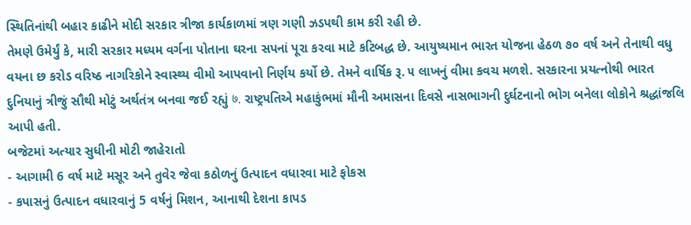સ્થિતિનાંથી બહાર કાઢીને મોદી સરકાર ત્રીજા કાર્યકાળમાં ત્રણ ગણી ઝડપથી કામ કરી રહી છે.
તેમણે ઉમેર્યું કે, મારી સરકાર મધ્યમ વર્ગના પોતાના ઘરના સપનાં પૂરા કરવા માટે કટિબદ્ધ છે. આયુષ્યમાન ભારત યોજના હેઠળ ૭૦ વર્ષ અને તેનાથી વધુ વયના છ કરોડ વરિષ્ઠ નાગરિકોને સ્વાસ્થ્ય વીમો આપવાનો નિર્ણય કર્યો છે. તેમને વાર્ષિક રૂ. ૫ લાખનું વીમા કવચ મળશે. સરકારના પ્રયત્નોથી ભારત દુનિયાનું ત્રીજું સૌથી મોટું અર્થતંત્ર બનવા જઈ રહ્યું ७. રાષ્ટ્રપતિએ મહાકુંભમાં મૌની અમાસના દિવસે નાસભાગની દુર્ઘટનાનો ભોગ બનેલા લોકોને શ્રદ્ધાંજલિ આપી હતી.
બજેટમાં અત્યાર સુધીની મોટી જાહેરાતો
- આગામી 6 વર્ષ માટે મસૂર અને તુવેર જેવા કઠોળનું ઉત્પાદન વધારવા માટે ફોકસ
- કપાસનું ઉત્પાદન વધારવાનું 5 વર્ષનું મિશન, આનાથી દેશના કાપડ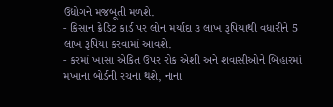ઉદ્યોગને મજબૂતી મળશે.
- કિસાન ક્રેડિટ કાર્ડ પર લોન મર્યાદા ૩ લાખ રૂપિયાથી વધારીને 5 લાખ રૂપિયા કરવામાં આવશે.
- કરમાં ખાસા એકિત ઉપર રોક એશી અને શવાસીઓને બિહારમાં મખાના બોર્ડની રચના થશે, નાના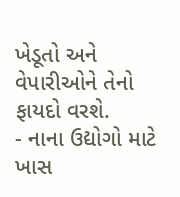ખેડૂતો અને વેપારીઓને તેનો ફાયદો વરશે.
- નાના ઉદ્યોગો માટે ખાસ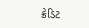ક્રેડિટ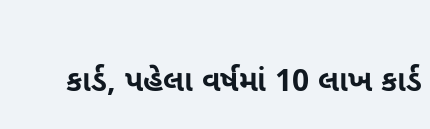કાર્ડ, પહેલા વર્ષમાં 10 લાખ કાર્ડ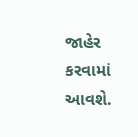જાહેર કરવામાં આવશે.